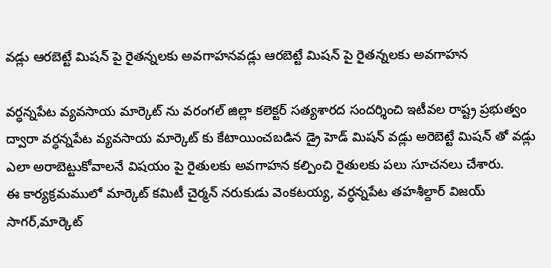వడ్లు ఆరబెట్టే మిషన్ పై రైతన్నలకు అవగాహనవడ్లు ఆరబెట్టే మిషన్ పై రైతన్నలకు అవగాహన

వర్ధన్నపేట వ్యవసాయ మార్కెట్ ను వరంగల్ జిల్లా కలెక్టర్ సత్యశారద సందర్శించి ఇటీవల రాష్ట్ర ప్రభుత్వం ద్వారా వర్ధన్నపేట వ్యవసాయ మార్కెట్ కు కేటాయించబడిన డ్రై హెడ్ మిషన్ వడ్లు అరెబెట్టే మిషన్ తో వడ్లు ఎలా అరాబెట్టుకోవాలనే విషయం పై రైతులకు అవగాహన కల్పించి రైతులకు పలు సూచనలు చేశారు.
ఈ కార్యక్రమములో మార్కెట్ కమిటీ చైర్మన్ నరుకుడు వెంకటయ్య, వర్ధన్నపేట తహశీల్దార్ విజయ్ సాగర్,మార్కెట్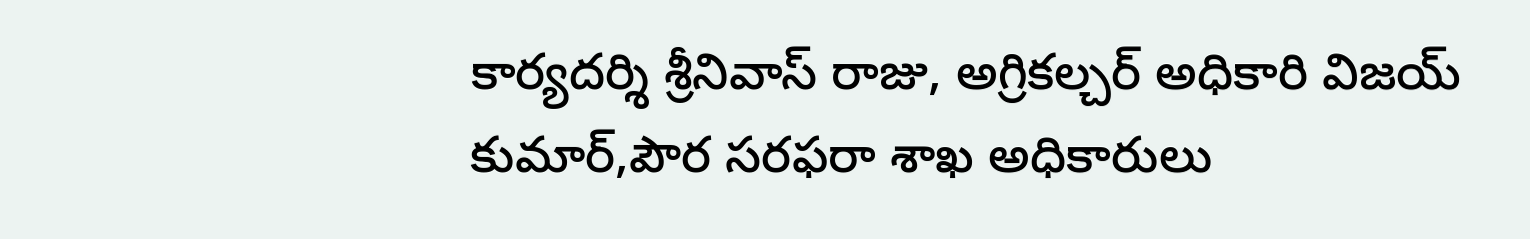కార్యదర్శి శ్రీనివాస్ రాజు, అగ్రికల్చర్ అధికారి విజయ్ కుమార్,పౌర సరఫరా శాఖ అధికారులు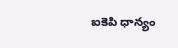ఐకెపి ధాన్యం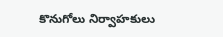కొనుగోలు నిర్వాహకులు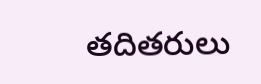తదితరులు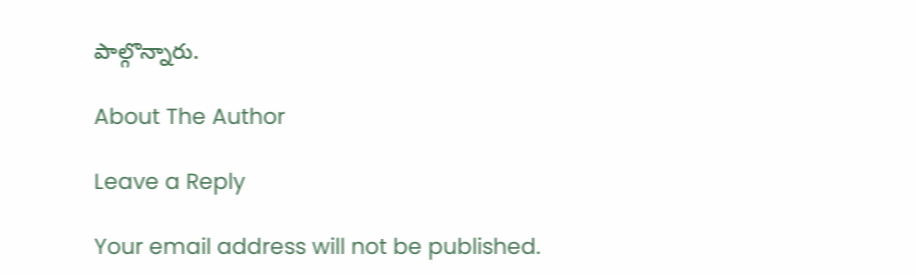పాల్గొన్నారు.

About The Author

Leave a Reply

Your email address will not be published.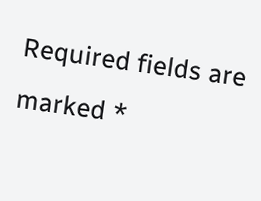Required fields are marked *